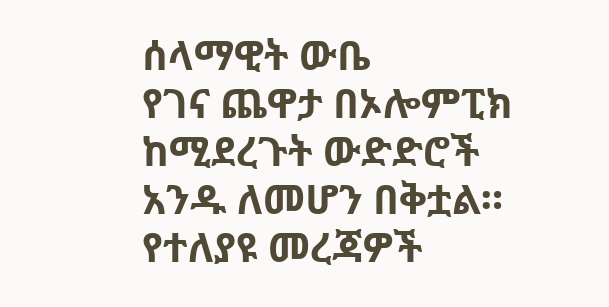ሰላማዊት ውቤ
የገና ጨዋታ በኦሎምፒክ ከሚደረጉት ውድድሮች አንዱ ለመሆን በቅቷል። የተለያዩ መረጃዎች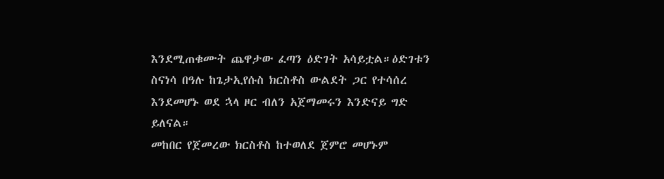እንደሚጠቁሙት ጨዋታው ፈጣን ዕድገት አሳይቷል።ዕድገቱን ስናነሳ በዓሉ ከጌታኢየሱስ ክርስቶስ ውልደት ጋር የተሳሰረ እንደመሆኑ ወደ ኋላ ዞር ብለን አጀማመሩን እንድናይ ግድ ይለናል።
መከበር የጀመረው ክርስቶስ ከተወለደ ጀምሮ መሆኑም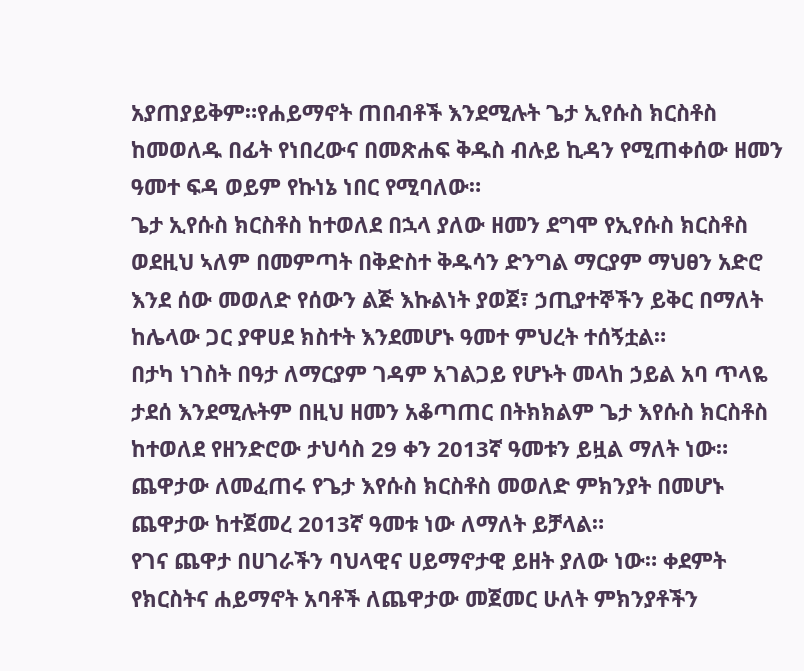አያጠያይቅም።የሐይማኖት ጠበብቶች እንደሚሉት ጌታ ኢየሱስ ክርስቶስ ከመወለዱ በፊት የነበረውና በመጽሐፍ ቅዱስ ብሉይ ኪዳን የሚጠቀሰው ዘመን ዓመተ ፍዳ ወይም የኩነኔ ነበር የሚባለው።
ጌታ ኢየሱስ ክርስቶስ ከተወለደ በኋላ ያለው ዘመን ደግሞ የኢየሱስ ክርስቶስ ወደዚህ ኣለም በመምጣት በቅድስተ ቅዱሳን ድንግል ማርያም ማህፀን አድሮ እንደ ሰው መወለድ የሰውን ልጅ እኩልነት ያወጀ፣ ኃጢያተኞችን ይቅር በማለት ከሌላው ጋር ያዋሀደ ክስተት እንደመሆኑ ዓመተ ምህረት ተሰኝቷል።
በታካ ነገስት በዓታ ለማርያም ገዳም አገልጋይ የሆኑት መላከ ኃይል አባ ጥላዬ ታደሰ እንደሚሉትም በዚህ ዘመን አቆጣጠር በትክክልም ጌታ እየሱስ ክርስቶስ ከተወለደ የዘንድሮው ታህሳስ 29 ቀን 2013ኛ ዓመቱን ይዟል ማለት ነው። ጨዋታው ለመፈጠሩ የጌታ እየሱስ ክርስቶስ መወለድ ምክንያት በመሆኑ ጨዋታው ከተጀመረ 2013ኛ ዓመቱ ነው ለማለት ይቻላል።
የገና ጨዋታ በሀገራችን ባህላዊና ሀይማኖታዊ ይዘት ያለው ነው። ቀደምት የክርስትና ሐይማኖት አባቶች ለጨዋታው መጀመር ሁለት ምክንያቶችን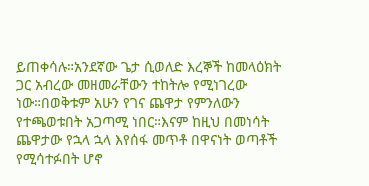ይጠቀሳሉ።አንደኛው ጌታ ሲወለድ እረኞች ከመላዕክት ጋር አብረው መዘመራቸውን ተከትሎ የሚነገረው ነው።በወቅቱም አሁን የገና ጨዋታ የምንለውን የተጫወቱበት አጋጣሚ ነበር።እናም ከዚህ በመነሳት ጨዋታው የኋላ ኋላ እየሰፋ መጥቶ በዋናነት ወጣቶች የሚሳተፉበት ሆኖ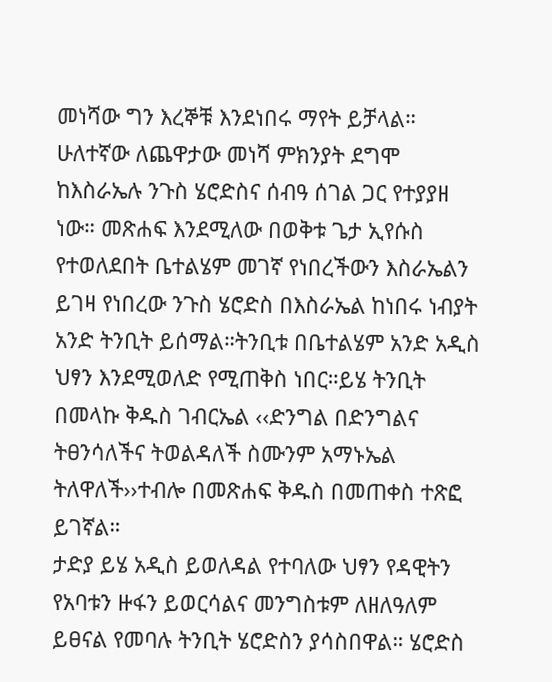መነሻው ግን እረኞቹ እንደነበሩ ማየት ይቻላል።
ሁለተኛው ለጨዋታው መነሻ ምክንያት ደግሞ ከእስራኤሉ ንጉስ ሄሮድስና ሰብዓ ሰገል ጋር የተያያዘ ነው። መጽሐፍ እንደሚለው በወቅቱ ጌታ ኢየሱስ የተወለደበት ቤተልሄም መገኛ የነበረችውን እስራኤልን ይገዛ የነበረው ንጉስ ሄሮድስ በእስራኤል ከነበሩ ነብያት አንድ ትንቢት ይሰማል።ትንቢቱ በቤተልሄም አንድ አዲስ ህፃን እንደሚወለድ የሚጠቅስ ነበር።ይሄ ትንቢት በመላኩ ቅዱስ ገብርኤል ‹‹ድንግል በድንግልና ትፀንሳለችና ትወልዳለች ስሙንም አማኑኤል ትለዋለች››ተብሎ በመጽሐፍ ቅዱስ በመጠቀስ ተጽፎ ይገኛል።
ታድያ ይሄ አዲስ ይወለዳል የተባለው ህፃን የዳዊትን የአባቱን ዙፋን ይወርሳልና መንግስቱም ለዘለዓለም ይፀናል የመባሉ ትንቢት ሄሮድስን ያሳስበዋል። ሄሮድስ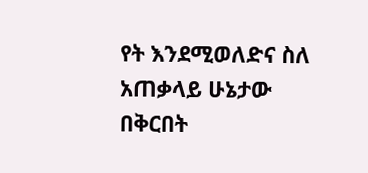የት እንደሚወለድና ስለ አጠቃላይ ሁኔታው በቅርበት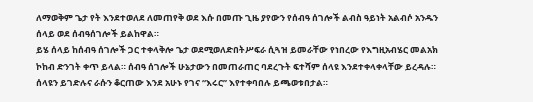ለማወቅም ጌታ የት እንደተወለደ ለመጠየቅ ወደ እሱ በመጡ ጊዜ ያየውን የሰብዓ ሰገሎች ልብስ ዓይነት አልብሶ አንዱን ሰላይ ወደ ሰብዓሰገሎች ይልከዋል።
ይሄ ሰላይ ከሰብዓ ሰገሎች ጋር ተቀላቅሎ ጌታ ወደሚወለድበትሥፍራ ሲጓዝ ይመራቸው የነበረው የእግዚአብሄር መልአክ ኮከብ ድንገት ቀጥ ይላል። ሰብዓ ሰገሎች ሁኔታውን በመጠራጠር ባደረጉት ፍተሻም ሰላዩ እንደተቀላቀላቸው ይረዳሉ። ሰላዩን ይገድሉና ራሱን ቆርጠው እንደ አሁኑ የገና “እሩር” እየተቀባበሉ ይጫወቱበታል።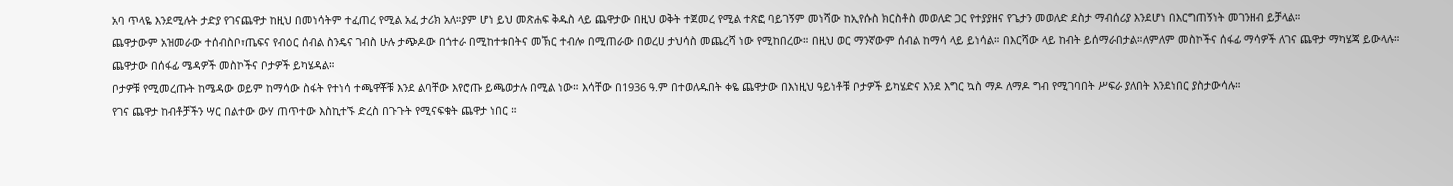አባ ጥላዬ እንደሚሉት ታድያ የገናጨዋታ ከዚህ በመነሳትም ተፈጠረ የሚል አፈ ታሪክ አለ።ያም ሆነ ይህ መጽሐፍ ቅዱስ ላይ ጨዋታው በዚህ ወቅት ተጀመረ የሚል ተጽፎ ባይገኝም መነሻው ከኢየሱስ ክርስቶስ መወለድ ጋር የተያያዘና የጌታን መወለድ ደስታ ማብሰሪያ እንደሆነ በእርግጠኝነት መገንዘብ ይቻላል።
ጨዋታውም አዝመራው ተሰብስቦ፣ጤፍና የብዕር ሰብል ስንዴና ገብስ ሁሉ ታጭዶው በጎተራ በሚከተቱበትና መኽር ተብሎ በሚጠራው በወረሀ ታህሳስ መጨረሻ ነው የሚከበረው። በዚህ ወር ማንኛውም ሰብል ከማሳ ላይ ይነሳል። በእርሻው ላይ ከብት ይሰማራበታል።ለምለም መስኮችና ሰፋፊ ማሳዎች ለገና ጨዋታ ማካሄጃ ይውላሉ። ጨዋታው በሰፋፊ ሜዳዎች መስኮችና ቦታዎች ይካሄዳል።
ቦታዎቹ የሚመረጡት ከሜዳው ወይም ከማሳው ስፋት የተነሳ ተጫዋቾቹ እንደ ልባቸው እየሮጡ ይጫወታሉ በሚል ነው። እሳቸው በ1936 ዓ.ም በተወለዱበት ቀዬ ጨዋታው በእነዚህ ዓይነቶቹ ቦታዎች ይካሄድና እንደ እግር ኳስ ማዶ ለማዶ ግብ የሚገባበት ሥፍራ ያለበት እንደነበር ያስታውሳሉ።
የገና ጨዋታ ከብቶቻችን ሣር በልተው ውሃ ጠጥተው እስኪተኙ ድረስ በጉጉት የሚናፍቁት ጨዋታ ነበር ።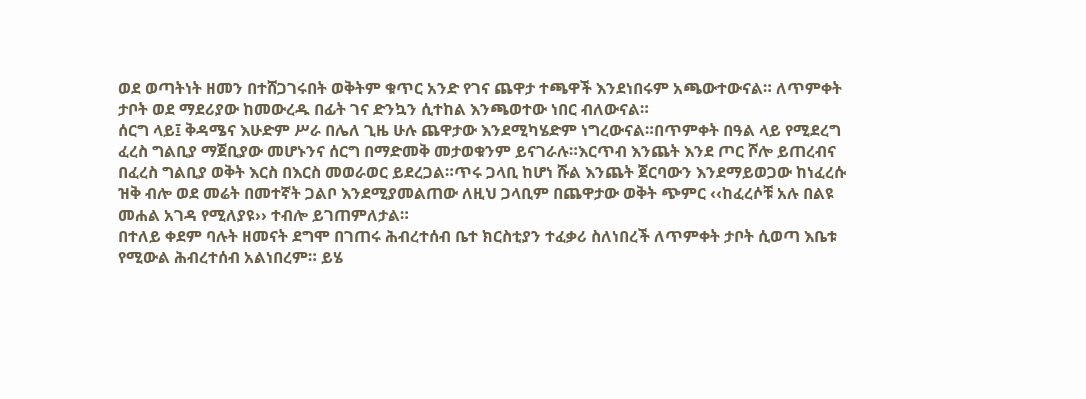ወደ ወጣትነት ዘመን በተሸጋገሩበት ወቅትም ቁጥር አንድ የገና ጨዋታ ተጫዋች እንደነበሩም አጫውተውናል። ለጥምቀት ታቦት ወደ ማደሪያው ከመውረዱ በፊት ገና ድንኳን ሲተከል እንጫወተው ነበር ብለውናል።
ሰርግ ላይ፤ ቅዳሜና እሁድም ሥራ በሌለ ጊዜ ሁሉ ጨዋታው እንደሚካሄድም ነግረውናል።በጥምቀት በዓል ላይ የሚደረግ ፈረስ ግልቢያ ማጀቢያው መሆኑንና ሰርግ በማድመቅ መታወቁንም ይናገራሉ።እርጥብ እንጨት እንደ ጦር ሾሎ ይጠረብና በፈረስ ግልቢያ ወቅት እርስ በእርስ መወራወር ይደረጋል።ጥሩ ጋላቢ ከሆነ ሹል እንጨት ጀርባውን እንደማይወጋው ከነፈረሱ ዝቅ ብሎ ወደ መሬት በመተኛት ጋልቦ እንደሚያመልጠው ለዚህ ጋላቢም በጨዋታው ወቅት ጭምር ‹‹ከፈረሶቹ አሉ በልዩ መሐል አገዳ የሚለያዩ›› ተብሎ ይገጠምለታል።
በተለይ ቀደም ባሉት ዘመናት ደግሞ በገጠሩ ሕብረተሰብ ቤተ ክርስቲያን ተፈቃሪ ስለነበረች ለጥምቀት ታቦት ሲወጣ እቤቱ የሚውል ሕብረተሰብ አልነበረም። ይሄ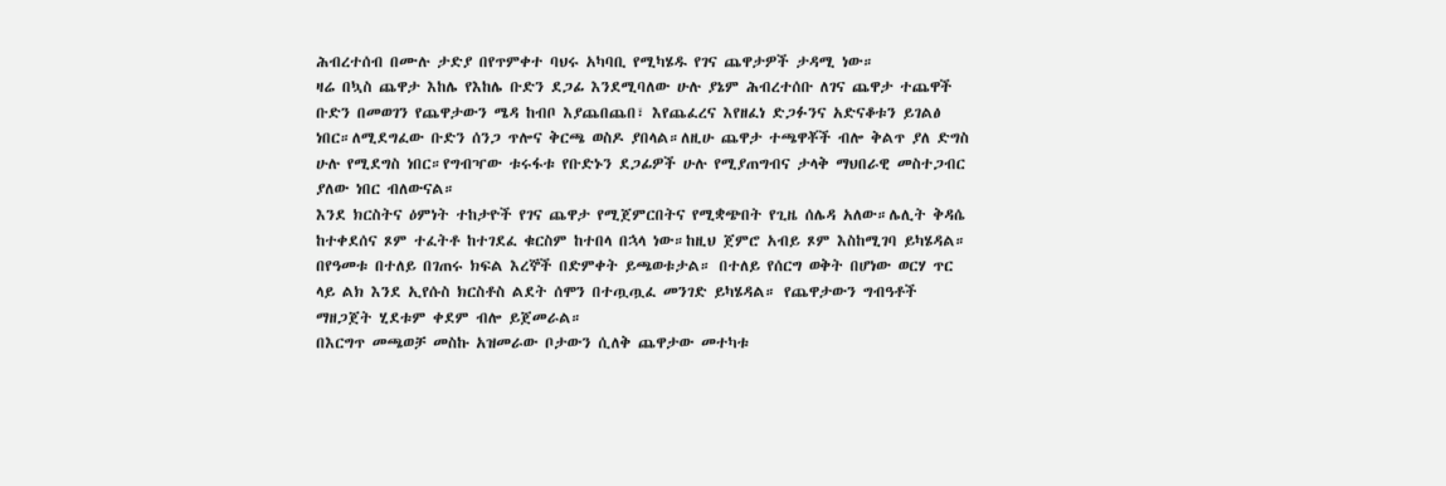ሕብረተሰብ በሙሉ ታድያ በየጥምቀተ ባህሩ አካባቢ የሚካሄዱ የገና ጨዋታዎች ታዳሚ ነው።
ዛሬ በኳስ ጨዋታ እከሌ የእከሌ ቡድን ደጋፊ እንደሚባለው ሁሉ ያኔም ሕብረተሰቡ ለገና ጨዋታ ተጨዋች ቡድን በመወገን የጨዋታውን ሜዳ ከብቦ እያጨበጨበ፣ እየጨፈረና እየዘፈነ ድጋፉንና አድናቆቱን ይገልፅ ነበር።ለሚደግፈው ቡድን ሰንጋ ጥሎና ቅርጫ ወስዶ ያበላል።ለዚሁ ጨዋታ ተጫዋቾች ብሎ ቅልጥ ያለ ድግስ ሁሉ የሚደግስ ነበር።የግብዣው ቱሩፋቱ የቡድኑን ደጋፊዎች ሁሉ የሚያጠግብና ታላቅ ማህበራዊ መስተጋብር ያለው ነበር ብለውናል።
እንደ ክርስትና ዕምነት ተከታዮች የገና ጨዋታ የሚጀምርበትና የሚቋጭበት የጊዜ ሰሌዳ አለው።ሌሊት ቅዳሴ ከተቀደሰና ጾም ተፈትቶ ከተገደፈ ቁርስም ከተበላ በኋላ ነው።ከዚህ ጀምሮ አብይ ጾም እስከሚገባ ይካሄዳል። በየዓመቱ በተለይ በገጠሩ ክፍል እረኞች በድምቀት ይጫወቱታል። በተለይ የሰርግ ወቅት በሆነው ወርሃ ጥር ላይ ልክ እንደ ኢየሱስ ክርስቶስ ልደት ሰሞን በተጧጧፈ መንገድ ይካሄዳል። የጨዋታውን ግብዓቶች ማዘጋጀት ሂደቱም ቀደም ብሎ ይጀመራል።
በእርግጥ መጫወቻ መስኩ አዝመራው ቦታውን ሲለቅ ጨዋታው መተካቱ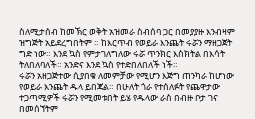ስለሚታሰብ ከመኽር ወቅት አዝመራ ስብሰባ ጋር በመያያዙ እንብዛም ዝግጅት አይደረግበትም ። ከእርጥብ የወይራ እንጨት ሩሯን ማዘጋጀት ግድ ነው። እንደ ኳስ የምታገለግለው ሩሯ ጥንክር እስክትል በእሳት ትለበለባለች። አንድና እንደ ኳስ የተድበለበለች ነች።
ሩሯን አዘጋጅተው ሲያበቁ ለመምቻው የሚሆን እጅግ ጠንካራ ከሆነው የወይራ እንጨት ዱላ ይበጃል። በሁለት ጎራ የተሰለፉት የጨዋታው ተጋጣሚዎች ሩሯን የሚመቱበት ይሄ የዱላው ራስ በብዙ ቦታ ገና በመሰኘትም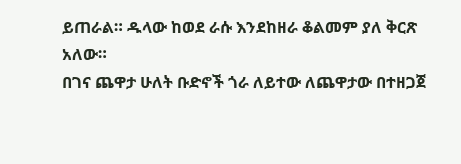ይጠራል። ዱላው ከወደ ራሱ እንደከዘራ ቆልመም ያለ ቅርጽ አለው።
በገና ጨዋታ ሁለት ቡድኖች ጎራ ለይተው ለጨዋታው በተዘጋጀ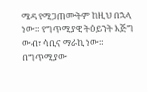ሜዳ የሚጋጠሙትም ከዚህ በኋላ ነው። የግጥሚያዊ ትዕይንት እጅግ ውብ፣ ሳቢና ማራኪ ነው። በግጥሚያው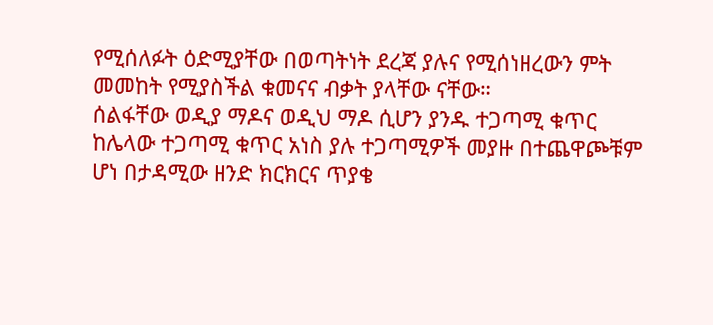የሚሰለፉት ዕድሚያቸው በወጣትነት ደረጃ ያሉና የሚሰነዘረውን ምት መመከት የሚያስችል ቁመናና ብቃት ያላቸው ናቸው።
ሰልፋቸው ወዲያ ማዶና ወዲህ ማዶ ሲሆን ያንዱ ተጋጣሚ ቁጥር ከሌላው ተጋጣሚ ቁጥር አነስ ያሉ ተጋጣሚዎች መያዙ በተጨዋጮቹም ሆነ በታዳሚው ዘንድ ክርክርና ጥያቄ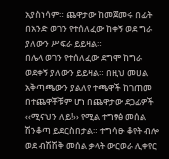አያስነሳም። ጨዋታው ከመጀመሩ በፊት በአንድ ወገን የተሰለፈው ከቀኝ ወደ ግራ ያለውን ሥፍራ ይይዛል።
በሌላ ወገን የተሰለፈው ደግሞ ከግራ ወደቀኝ ያለውን ይይዛል። በዚህ መሀል አቅጣጫውን ያልለየ ተጫዋች ከገጠመ በተጨዋቾቹም ሆነ በጨዋታው ደጋፊዎች ‹‹ሚናህን ለይ!›› የሚል ተግፃፅ መሰል ሽንቆጣ ይደርስበታል። ተግሳፁ ቆየት ብሎ ወደ ብሽሽቅ መሰል ቃላት ውርወራ ሊቀየር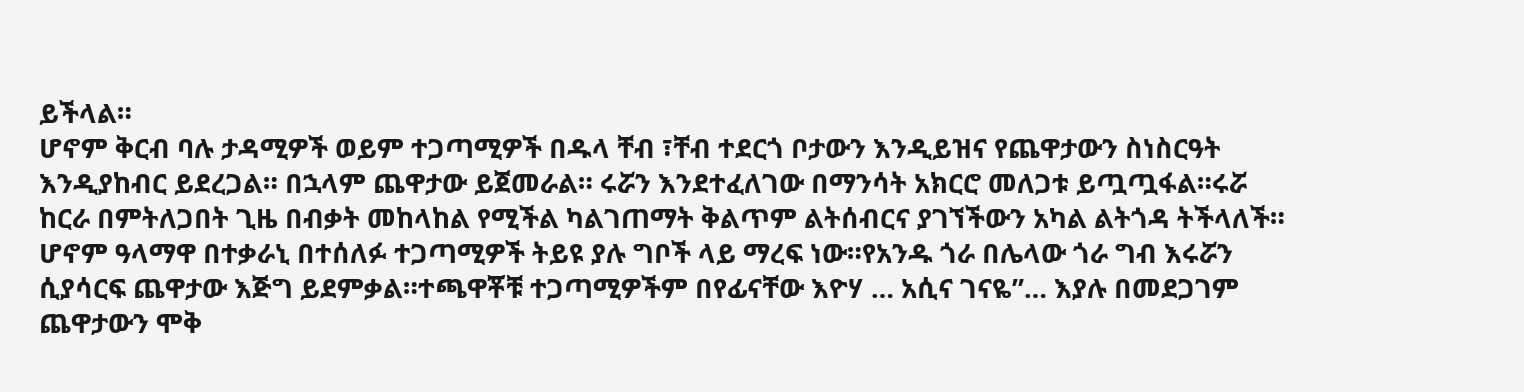ይችላል።
ሆኖም ቅርብ ባሉ ታዳሚዎች ወይም ተጋጣሚዎች በዱላ ቸብ ፣ቸብ ተደርጎ ቦታውን እንዲይዝና የጨዋታውን ስነስርዓት እንዲያከብር ይደረጋል። በኋላም ጨዋታው ይጀመራል። ሩሯን እንደተፈለገው በማንሳት አክርሮ መለጋቱ ይጧጧፋል።ሩሯ ከርራ በምትለጋበት ጊዜ በብቃት መከላከል የሚችል ካልገጠማት ቅልጥም ልትሰብርና ያገኘችውን አካል ልትጎዳ ትችላለች።
ሆኖም ዓላማዋ በተቃራኒ በተሰለፉ ተጋጣሚዎች ትይዩ ያሉ ግቦች ላይ ማረፍ ነው።የአንዱ ጎራ በሌላው ጎራ ግብ እሩሯን ሲያሳርፍ ጨዋታው እጅግ ይደምቃል።ተጫዋቾቹ ተጋጣሚዎችም በየፊናቸው እዮሃ … አሲና ገናዬ”… እያሉ በመደጋገም ጨዋታውን ሞቅ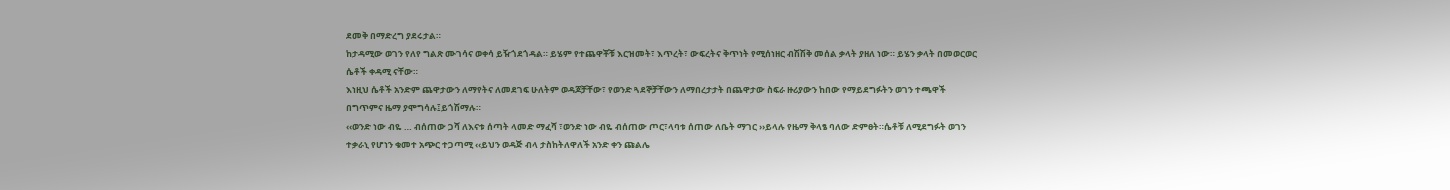ደመቅ በማድረግ ያደሩታል።
ከታዳሚው ወገን የለየ ግልጽ ሙገሳና ወቀሳ ይዥጎደጎዳል። ይሄም የተጨዋቾቹ እርዝመት፣ እጥረት፣ ውፍረትና ቅጥነት የሚሰነዘር ብሽሽቅ መሰል ቃላት ያዘለ ነው። ይሄን ቃላት በመወርወር ሴቶች ቀዳሚ ናቸው።
እነዚህ ሴቶች አንድም ጨዋታውን ለማየትና ለመደገፍ ሁለትም ወዳጆቻቸው፣ የወንድ ጓደኞቻቸውን ለማበረታታት በጨዋታው ስፍራ ዙሪያውን ከበው የማይደግፉትን ወገን ተጫዋች በግጥምና ዜማ ያሞግሳሉ፤ይጎሽማሉ።
‹‹ወንድ ነው ብዬ … ብሰጠው ጋሻ ለእናቱ ሰጣት ላመድ ማፈሻ ፣ወንድ ነው ብዬ ብሰጠው ጦር፣ላባቱ ሰጠው ለቤት ማገር ››ይላሉ የዜማ ቅላፄ ባለው ድምፀት።ሴቶቹ ለሚደግፉት ወገን ተቃራኒ የሆነን ቁመተ አጭር ተጋጣሚ ‹‹ይህን ወዳጅ ብላ ታስከትለዋለች አንድ ቀን ጩልሌ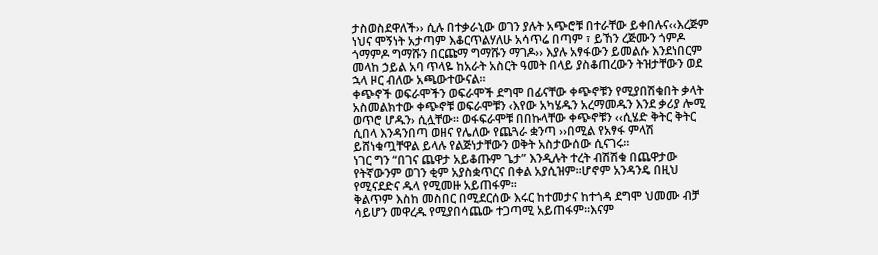ታስወስደዋለች›› ሲሉ በተቃራኒው ወገን ያሉት አጭሮቹ በተራቸው ይቀበሉና‹‹እረጅም ነህና ሞኝነት አታጣም እቆርጥልሃለሁ አሳጥሬ በጣም ፣ ይኸን ረጅሙን ጎምዶ ጎማምዶ ግማሹን በርጩማ ግማሹን ማገዶ›› እያሉ አፃፋውን ይመልሱ እንደነበርም መላከ ኃይል አባ ጥላዬ ከአራት አስርት ዓመት በላይ ያስቆጠረውን ትዝታቸውን ወደ ኋላ ዞር ብለው አጫውተውናል።
ቀጭኖች ወፍራሞችን ወፍራሞች ደግሞ በፊናቸው ቀጭኖቹን የሚያበሽቁበት ቃላት አስመልክተው ቀጭኖቹ ወፍራሞቹን ‹እየው አካሄዱን አረማመዱን እንደ ቃሪያ ሎሚ ወጥሮ ሆዱን› ሲሏቸው። ወፋፍራሞቹ በበኩላቸው ቀጭኖቹን ‹‹ሲሄድ ቅትር ቅትር ሲበላ እንዳንበጣ ወዘና የሌለው የጨጓራ ቋንጣ ››በሚል የአፃፋ ምላሽ ይሸነቁጧቸዋል ይላሉ የልጅነታቸውን ወቅት አስታውሰው ሲናገሩ።
ነገር ግን “በገና ጨዋታ አይቆጡም ጌታ” እንዲሉት ተረት ብሽሽቁ በጨዋታው የትኛውንም ወገን ቂም አያስቋጥርና በቀል አያሲዝም።ሆኖም አንዳንዴ በዚህ የሚናደድና ዱላ የሚመዙ አይጠፋም።
ቅልጥም እስከ መስበር በሚደርሰው እሩር ከተመታና ከተጎዳ ደግሞ ህመሙ ብቻ ሳይሆን መዋረዱ የሚያበሳጨው ተጋጣሚ አይጠፋም።እናም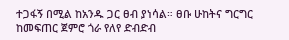ተጋፋኝ በሚል ከአንዱ ጋር ፀብ ያነሳል። ፀቡ ሁከትና ግርግር ከመፍጠር ጀምሮ ጎራ የለየ ድብድብ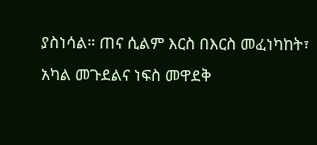ያስነሳል። ጠና ሲልም እርስ በእርስ መፈነካከት፣ አካል መጉደልና ነፍስ መዋደቅ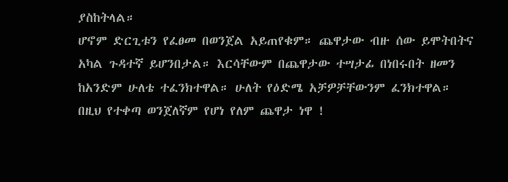ያስከትላል።
ሆኖም ድርጊቱን የፈፀመ በወንጀል አይጠየቁም። ጨዋታው ብዙ ሰው ይሞትበትና አካል ጉዳተኛ ይሆንበታል። እርሳቸውም በጨዋታው ተሣታፊ በነበሩበት ዘመን ከአንድም ሁለቴ ተፈንክተዋል። ሁለት የዕድሜ አቻዎቻቸውንም ፈንክተዋል። በዚህ የተቀጣ ወንጀለኛም የሆነ የለም ጨዋታ ነዋ !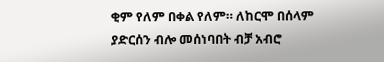ቂም የለም በቀል የለም። ለከርሞ በሰላም ያድርሰን ብሎ መሰነባበት ብቻ አብሮ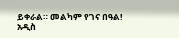ይቀራል። መልካም የገና በዓል!
አዲስ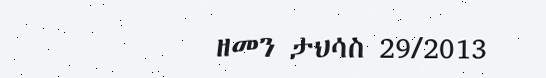ዘመን ታህሳስ 29/2013